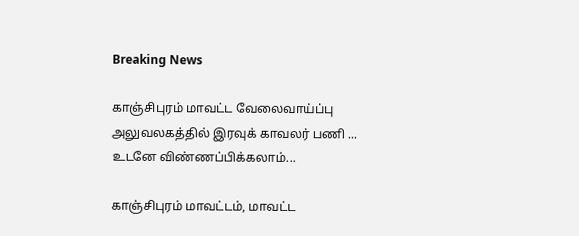Breaking News

காஞ்சிபுரம் மாவட்ட வேலைவாய்ப்பு அலுவலகத்தில் இரவுக் காவலர் பணி ... உடனே விண்ணப்பிக்கலாம்...

காஞ்சிபுரம் மாவட்டம், மாவட்ட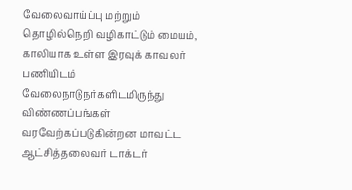வேலைவாய்ப்பு மற்றும் தொழில்நெறி வழிகாட்டும் மையம், காலியாக உள்ள இரவுக் காவலர் பணியிடம் வேலைநாடுநர்களிடமிருந்து விண்ணப்பங்கள் வரவேற்கப்படுகின்றன மாவட்ட ஆட்சித்தலைவர் டாக்டர்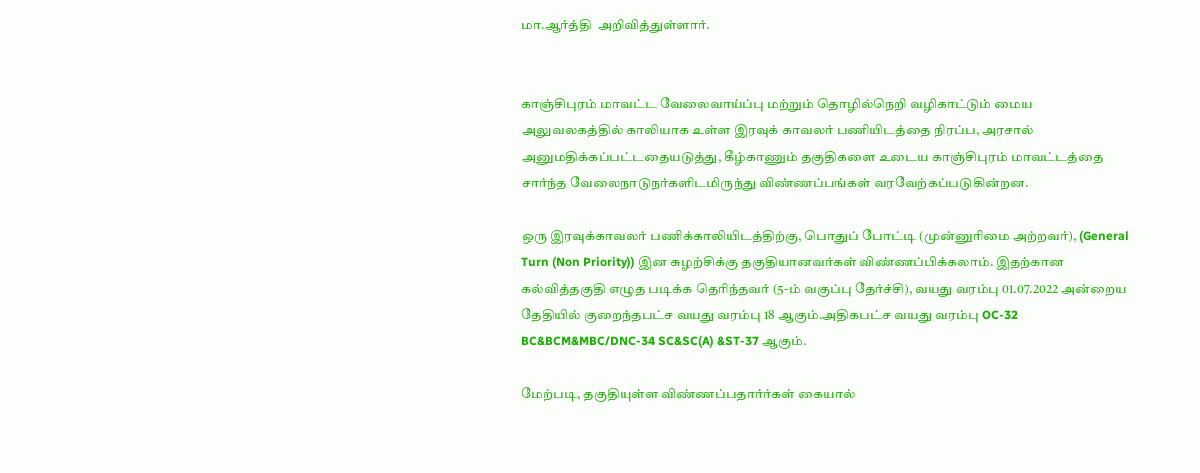மா.ஆர்த்தி  அறிவித்துள்ளார்.


காஞ்சிபுரம் மாவட்ட வேலைவாய்ப்பு மற்றும் தொழில்நெறி வழிகாட்டும் மைய அலுவலகத்தில் காலியாக உள்ள இரவுக் காவலர் பணியிடத்தை நிரப்ப, அரசால் அனுமதிக்கப்பட்டதையடுத்து, கீழ்காணும் தகுதிகளை உடைய காஞ்சிபுரம் மாவட்டத்தை சார்ந்த வேலைநாடுநர்களிடமிருந்து விண்ணப்பங்கள் வரவேற்கப்படுகின்றன.

ஒரு இரவுக்காவலர் பணிக்காலியிடத்திற்கு, பொதுப் போட்டி (முன்னுரிமை அற்றவர்), (General Turn (Non Priority)) இன சுழற்சிக்கு தகுதியானவர்கள் விண்ணப்பிக்கலாம். இதற்கான கல்வித்தகுதி எழுத படிக்க தெரிந்தவர் (5-ம் வகுப்பு தேர்ச்சி), வயது வரம்பு 01.07.2022 அன்றைய தேதியில் குறைந்தபட்ச வயது வரம்பு 18 ஆகும்.அதிகபட்ச வயது வரம்பு OC-32 BC&BCM&MBC/DNC-34 SC&SC(A) &ST-37 ஆகும்.

மேற்படி, தகுதியுள்ள விண்ணப்பதார்ர்கள் கையால்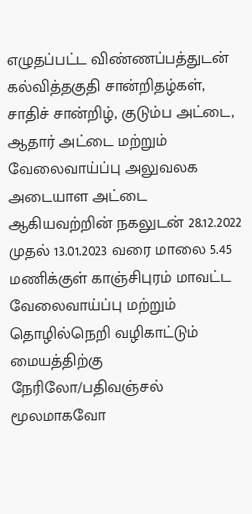எழுதப்பட்ட விண்ணப்பத்துடன் கல்வித்தகுதி சான்றிதழ்கள், சாதிச் சான்றிழ், குடும்ப அட்டை, ஆதார் அட்டை மற்றும் வேலைவாய்ப்பு அலுவலக அடையாள அட்டை ஆகியவற்றின் நகலுடன் 28.12.2022 முதல் 13.01.2023 வரை மாலை 5.45 மணிக்குள் காஞ்சிபுரம் மாவட்ட  வேலைவாய்ப்பு மற்றும் தொழில்நெறி வழிகாட்டும் மையத்திற்கு நேரிலோ/பதிவஞ்சல் மூலமாகவோ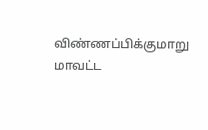விண்ணப்பிக்குமாறு  மாவட்ட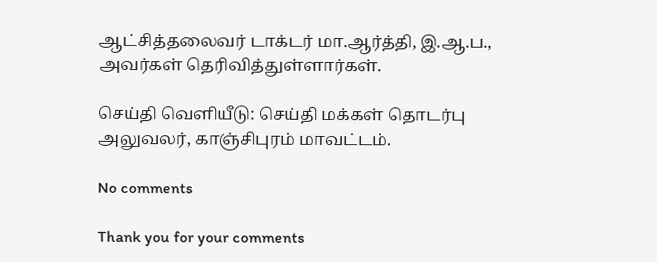ஆட்சித்தலைவர் டாக்டர் மா.ஆர்த்தி, இ.ஆ.ப., அவர்கள் தெரிவித்துள்ளார்கள்.

செய்தி வெளியீடு: செய்தி மக்கள் தொடர்பு அலுவலர், காஞ்சிபுரம் மாவட்டம்.

No comments

Thank you for your comments